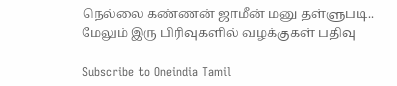நெல்லை கண்ணன் ஜாமீன் மனு தள்ளுபடி.. மேலும் இரு பிரிவுகளில் வழக்குகள் பதிவு

Subscribe to Oneindia Tamil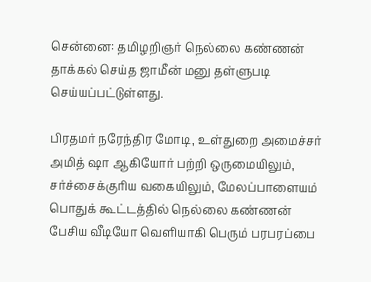சென்னை: தமிழறிஞர் நெல்லை கண்ணன் தாக்கல் செய்த ஜாமீன் மனு தள்ளுபடி செய்யப்பட்டுள்ளது.

பிரதமர் நரேந்திர மோடி, உள்துறை அமைச்சர் அமித் ஷா ஆகியோர் பற்றி ஒருமையிலும், சர்ச்சைக்குரிய வகையிலும், மேலப்பாளையம் பொதுக் கூட்டத்தில் நெல்லை கண்ணன் பேசிய வீடியோ வெளியாகி பெரும் பரபரப்பை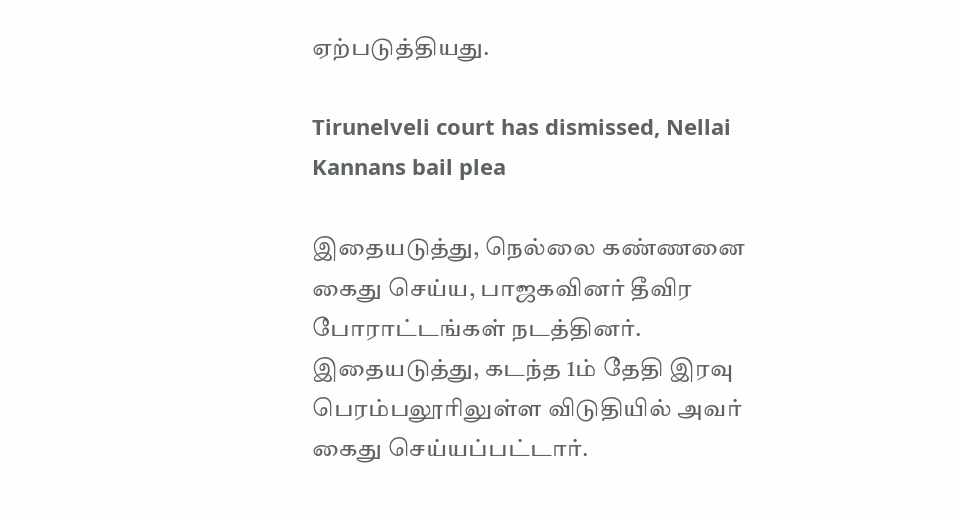ஏற்படுத்தியது.

Tirunelveli court has dismissed, Nellai Kannans bail plea

இதையடுத்து, நெல்லை கண்ணனை கைது செய்ய, பாஜகவினர் தீவிர போராட்டங்கள் நடத்தினர். இதையடுத்து, கடந்த 1ம் தேதி இரவு பெரம்பலூரிலுள்ள விடுதியில் அவர் கைது செய்யப்பட்டார்.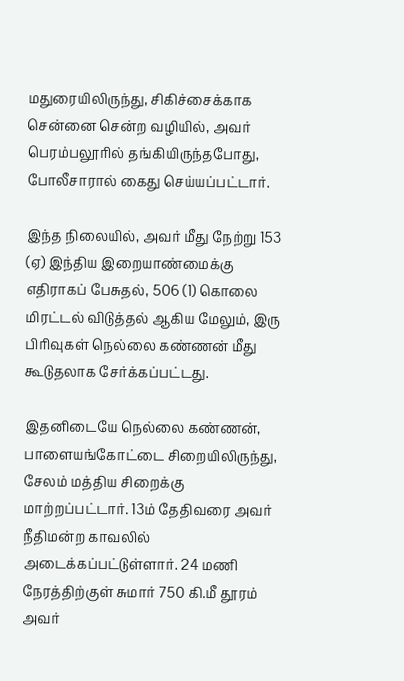மதுரையிலிருந்து, சிகிச்சைக்காக சென்னை சென்ற வழியில், அவர் பெரம்பலூரில் தங்கியிருந்தபோது, போலீசாரால் கைது செய்யப்பட்டார்.

இந்த நிலையில், அவர் மீது நேற்று 153 (ஏ) இந்திய இறையாண்மைக்கு எதிராகப் பேசுதல், 506 (1) கொலை மிரட்டல் விடுத்தல் ஆகிய மேலும், இரு பிரிவுகள் நெல்லை கண்ணன் மீது கூடுதலாக சேர்க்கப்பட்டது.

இதனிடையே நெல்லை கண்ணன், பாளையங்கோட்டை சிறையிலிருந்து, சேலம் மத்திய சிறைக்கு மாற்றப்பட்டார். 13ம் தேதிவரை அவர் நீதிமன்ற காவலில் அடைக்கப்பட்டுள்ளார். 24 மணி நேரத்திற்குள் சுமார் 750 கி.மீ தூரம் அவர்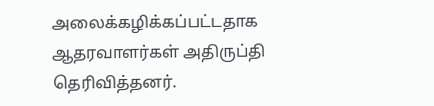அலைக்கழிக்கப்பட்டதாக ஆதரவாளர்கள் அதிருப்தி தெரிவித்தனர்.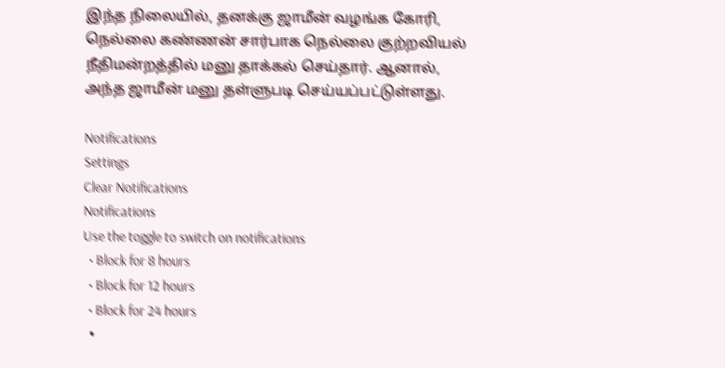இந்த நிலையில், தனக்கு ஜாமீன் வழங்க கோரி, நெல்லை கண்ணன் சார்பாக நெல்லை குற்றவியல் நீதிமன்றத்தில் மனு தாக்கல் செய்தார். ஆனால், அந்த ஜாமீன் மனு தள்ளுபடி செய்யப்பட்டுள்ளது.

Notifications
Settings
Clear Notifications
Notifications
Use the toggle to switch on notifications
  • Block for 8 hours
  • Block for 12 hours
  • Block for 24 hours
  •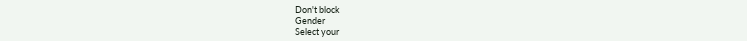Don't block
Gender
Select your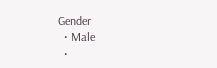Gender
  • Male
  •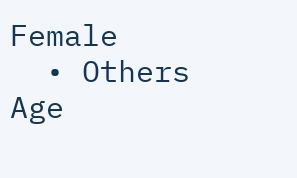Female
  • Others
Age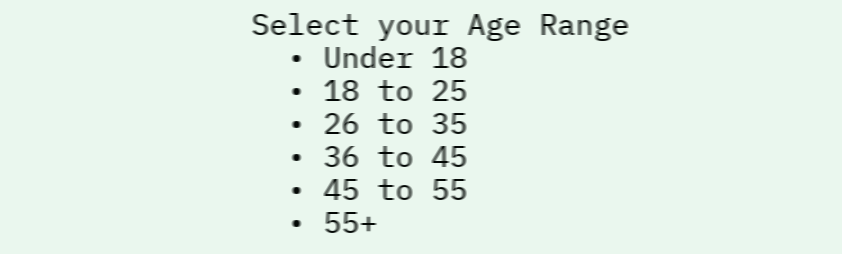Select your Age Range
  • Under 18
  • 18 to 25
  • 26 to 35
  • 36 to 45
  • 45 to 55
  • 55+